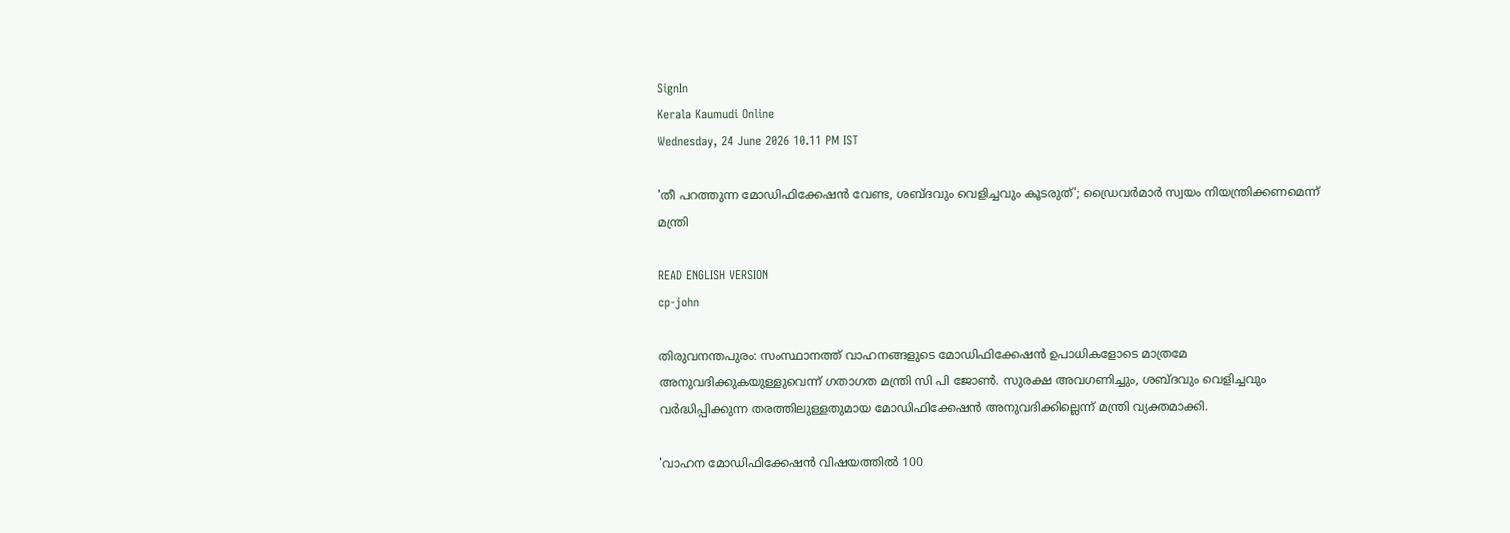SignIn
Kerala Kaumudi Online
Wednesday, 24 June 2026 10.11 PM IST

'തീ പറത്തുന്ന മോഡിഫിക്കേഷൻ വേണ്ട, ശബ്‌ദവും വെളിച്ചവും കൂടരുത്'; ഡ്രൈവർമാർ സ്വയം നിയന്ത്രിക്കണമെന്ന് മന്ത്രി

READ ENGLISH VERSION
cp-john

തിരുവനന്തപുരം: സംസ്ഥാനത്ത് വാഹനങ്ങളുടെ മോഡിഫിക്കേഷൻ ഉപാധികളോടെ മാത്രമേ അനുവദിക്കുകയുള്ളുവെന്ന് ഗതാഗത മന്ത്രി സി പി ജോൺ. സുരക്ഷ അവഗണിച്ചും, ശബ്‌ദവും വെളിച്ചവും വർദ്ധിപ്പിക്കുന്ന തരത്തിലുള്ളതുമായ മോഡിഫിക്കേഷൻ അനുവദിക്കില്ലെന്ന് മന്ത്രി വ്യക്തമാക്കി.

'വാഹന മോഡിഫിക്കേഷൻ വിഷയത്തിൽ 100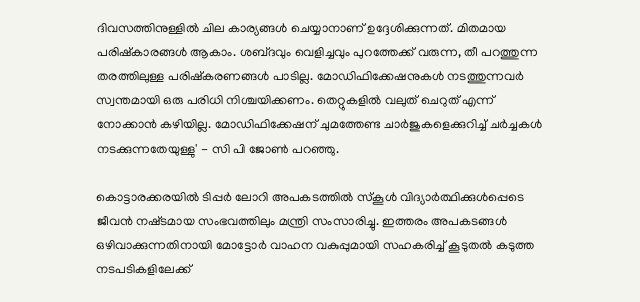ദിവസത്തിനുള്ളിൽ ചില കാര്യങ്ങൾ ചെയ്യാനാണ് ഉദ്ദേശിക്കുന്നത്. മിതമായ പരിഷ്‌കാരങ്ങൾ ആകാം. ശബ്‌ദവും വെളിച്ചവും പുറത്തേക്ക് വരുന്ന, തീ പറത്തുന്ന തരത്തിലുള്ള പരിഷ്‌കരണങ്ങൾ പാടില്ല. മോഡിഫിക്കേഷനുകൾ നടത്തുന്നവർ സ്വന്തമായി ഒരു പരിധി നിശ്ചയിക്കണം. തെറ്റുകളിൽ വലുത് ചെറുത് എന്ന് നോക്കാൻ കഴിയില്ല. മോഡിഫിക്കേഷന് ചുമത്തേണ്ട ചാർജുകളെക്കുറിച്ച് ചർച്ചകൾ നടക്കുന്നതേയുള്ളു' - സി പി ജോൺ പറഞ്ഞു.

കൊട്ടാരക്കരയിൽ ടിപ്പർ ലോറി അപകടത്തിൽ സ്‌കൂൾ വിദ്യാർത്ഥിക്കുൾപ്പെടെ ജീവൻ നഷ്‌ടമായ സംഭവത്തിലും മന്ത്രി സംസാരിച്ചു. ഇത്തരം അപകടങ്ങൾ ഒഴിവാക്കുന്നതിനായി മോട്ടോർ വാഹന വകുപ്പുമായി സഹകരിച്ച് കൂടുതൽ കടുത്ത നടപടികളിലേക്ക്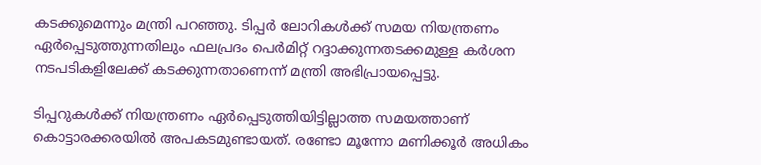കടക്കുമെന്നും മന്ത്രി പറഞ്ഞു. ടിപ്പർ ലോറികൾക്ക് സമയ നിയന്ത്രണം ഏർപ്പെടുത്തുന്നതിലും ഫലപ്രദം പെർമിറ്റ് റദ്ദാക്കുന്നതടക്കമുള്ള കർശന നടപടികളിലേക്ക് കടക്കുന്നതാണെന്ന് മന്ത്രി അഭിപ്രായപ്പെട്ടു.

ടിപ്പറുകൾക്ക് നിയന്ത്രണം ഏർപ്പെടുത്തിയിട്ടില്ലാത്ത സമയത്താണ് കൊട്ടാരക്കരയിൽ അപകടമുണ്ടായത്. രണ്ടോ മൂന്നോ മണിക്കൂർ അധികം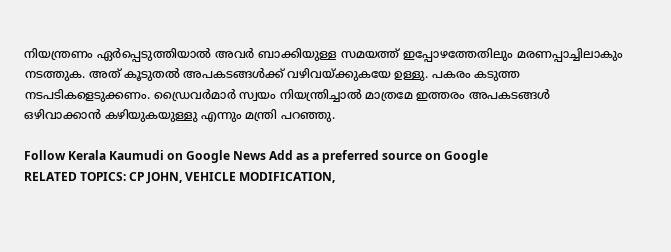നിയന്ത്രണം ഏർപ്പെടുത്തിയാൽ അവർ ബാക്കിയുള്ള സമയത്ത് ഇപ്പോഴത്തേതിലും മരണപ്പാച്ചിലാകും നടത്തുക. അത് കൂടുതൽ അപകടങ്ങൾക്ക് വഴിവയ്‌ക്കുകയേ ഉള്ളു. പകരം കടുത്ത നടപടികളെടുക്കണം. ഡ്രൈവർമാർ സ്വയം നിയന്ത്രിച്ചാൽ മാത്രമേ ഇത്തരം അപകടങ്ങൾ ഒഴിവാക്കാൻ കഴിയുകയുള്ളു എന്നും മന്ത്രി പറഞ്ഞു.

Follow Kerala Kaumudi on Google News Add as a preferred source on Google
RELATED TOPICS: CP JOHN, VEHICLE MODIFICATION,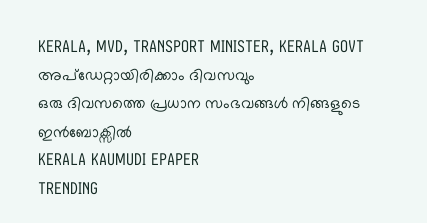KERALA, MVD, TRANSPORT MINISTER, KERALA GOVT
അപ്ഡേറ്റായിരിക്കാം ദിവസവും
ഒരു ദിവസത്തെ പ്രധാന സംഭവങ്ങൾ നിങ്ങളുടെ ഇൻബോക്സിൽ
KERALA KAUMUDI EPAPER
TRENDING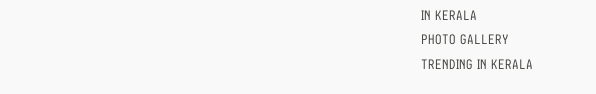IN KERALA
PHOTO GALLERY
TRENDING IN KERALA